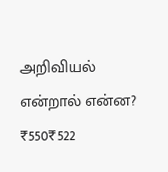அறிவியல் என்றால் என்ன?
₹550₹522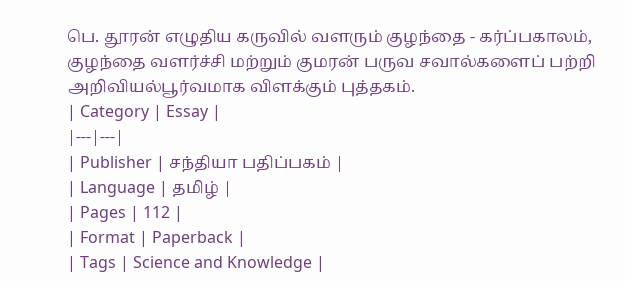பெ. தூரன் எழுதிய கருவில் வளரும் குழந்தை - கர்ப்பகாலம், குழந்தை வளர்ச்சி மற்றும் குமரன் பருவ சவால்களைப் பற்றி அறிவியல்பூர்வமாக விளக்கும் புத்தகம்.
| Category | Essay |
|---|---|
| Publisher | சந்தியா பதிப்பகம் |
| Language | தமிழ் |
| Pages | 112 |
| Format | Paperback |
| Tags | Science and Knowledge |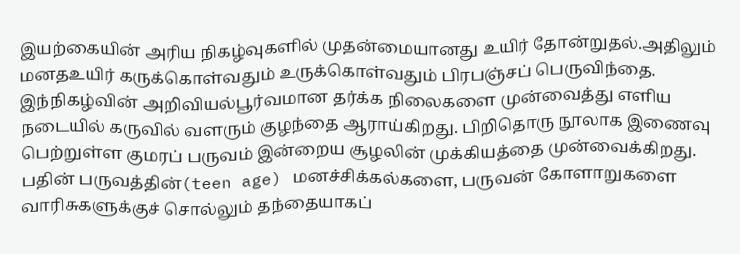இயற்கையின் அரிய நிகழ்வுகளில் முதன்மையானது உயிர் தோன்றுதல்.அதிலும் மனதஉயிர் கருக்கொள்வதும் உருக்கொள்வதும் பிரபஞ்சப் பெருவிந்தை. இந்நிகழ்வின் அறிவியல்பூர்வமான தர்க்க நிலைகளை முன்வைத்து எளிய நடையில் கருவில் வளரும் குழந்தை ஆராய்கிறது. பிறிதொரு நூலாக இணைவு பெற்றுள்ள குமரப் பருவம் இன்றைய சூழலின் முக்கியத்தை முன்வைக்கிறது. பதின் பருவத்தின்(teen age) மனச்சிக்கல்களை, பருவன் கோளாறுகளை வாரிசுகளுக்குச் சொல்லும் தந்தையாகப்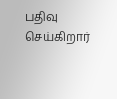பதிவு செய்கிறார்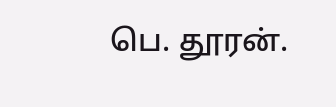பெ. தூரன்.